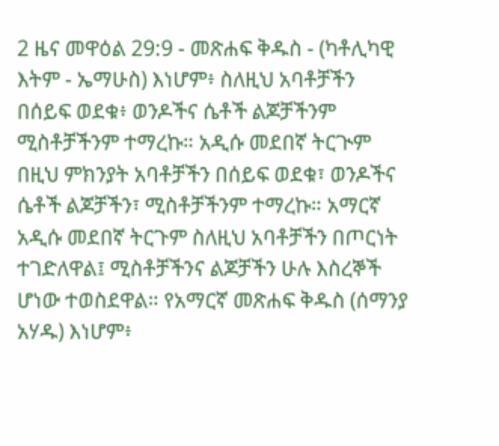2 ዜና መዋዕል 29:9 - መጽሐፍ ቅዱስ - (ካቶሊካዊ እትም - ኤማሁስ) እነሆም፥ ስለዚህ አባቶቻችን በሰይፍ ወደቁ፥ ወንዶችና ሴቶች ልጆቻችንም ሚስቶቻችንም ተማረኩ። አዲሱ መደበኛ ትርጒም በዚህ ምክንያት አባቶቻችን በሰይፍ ወደቁ፣ ወንዶችና ሴቶች ልጆቻችን፣ ሚስቶቻችንም ተማረኩ። አማርኛ አዲሱ መደበኛ ትርጉም ስለዚህ አባቶቻችን በጦርነት ተገድለዋል፤ ሚስቶቻችንና ልጆቻችን ሁሉ እስረኞች ሆነው ተወስደዋል። የአማርኛ መጽሐፍ ቅዱስ (ሰማንያ አሃዱ) እነሆም፥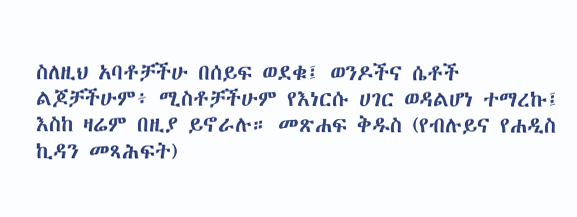ስለዚህ አባቶቻችሁ በሰይፍ ወደቁ፤ ወንዶችና ሴቶች ልጆቻችሁም፥ ሚስቶቻችሁም የእነርሱ ሀገር ወዳልሆነ ተማረኩ፤ እስከ ዛሬም በዚያ ይኖራሉ። መጽሐፍ ቅዱስ (የብሉይና የሐዲስ ኪዳን መጻሕፍት)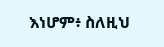እነሆም፥ ስለዚህ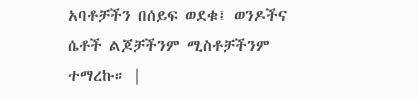አባቶቻችን በሰይፍ ወደቁ፤ ወንዶችና ሴቶች ልጆቻችንም ሚስቶቻችንም ተማረኩ። |